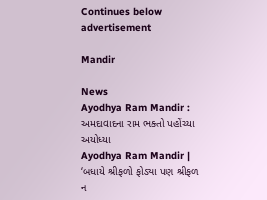Continues below advertisement

Mandir

News
Ayodhya Ram Mandir : અમદાવાદના રામ ભક્તો પહોંચ્યા અયોધ્યા
Ayodhya Ram Mandir | ‘બધાયે શ્રીફળો ફોડ્યા પણ શ્રીફળ ન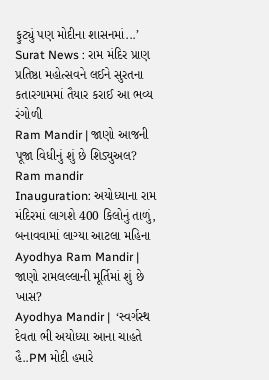ફુટ્યું પણ મોદીના શાસનમાં...’
Surat News : રામ મંદિર પ્રાણ પ્રતિષ્ઠા મહોત્સવને લઈને સુરતના કતારગામમાં તૈયાર કરાઈ આ ભવ્ય રંગોળી
Ram Mandir | જાણો આજની પૂજા વિધીનું શું છે શિડ્યુઅલ?
Ram mandir Inauguration: અયોધ્યાના રામ મંદિરમાં લાગશે 400 કિલોનું તાળું, બનાવવામાં લાગ્યા આટલા મહિના
Ayodhya Ram Mandir | જાણો રામલલ્લાની મૂર્તિમાં શું છે ખાસ?
Ayodhya Mandir |  ‘સ્વર્ગસ્થ દેવતા ભી અયોધ્યા આના ચાહતે હૈ..PM મોદી હમારે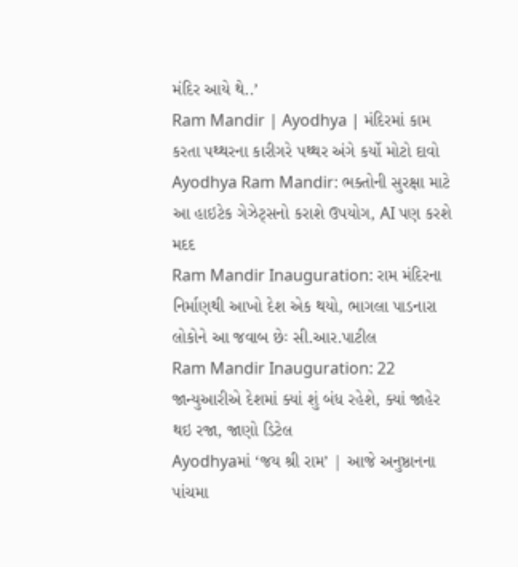મંદિર આયે થે..’
Ram Mandir | Ayodhya | મંદિરમાં કામ કરતા પથ્થરના કારીગરે પથ્થર અંગે કર્યો મોટો દાવો
Ayodhya Ram Mandir: ભક્તોની સુરક્ષા માટે આ હાઇટેક ગેઝેટ્સનો કરાશે ઉપયોગ, AI પણ કરશે મદદ
Ram Mandir Inauguration: રામ મંદિરના નિર્માણથી આખો દેશ એક થયો, ભાગલા પાડનારા લોકોને આ જવાબ છેઃ સી.આર.પાટીલ
Ram Mandir Inauguration: 22 જાન્યુઆરીએ દેશમાં ક્યાં શું બંધ રહેશે, ક્યાં જાહેર થઇ રજા, જાણો ડિટેલ
Ayodhyaમાં ‘જય શ્રી રામ’ | આજે અનુષ્ઠાનના પાંચમા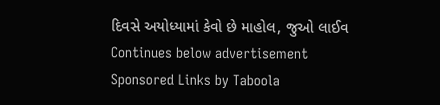દિવસે અયોધ્યામાં કેવો છે માહોલ, જુઓ લાઈવ
Continues below advertisement
Sponsored Links by Taboola